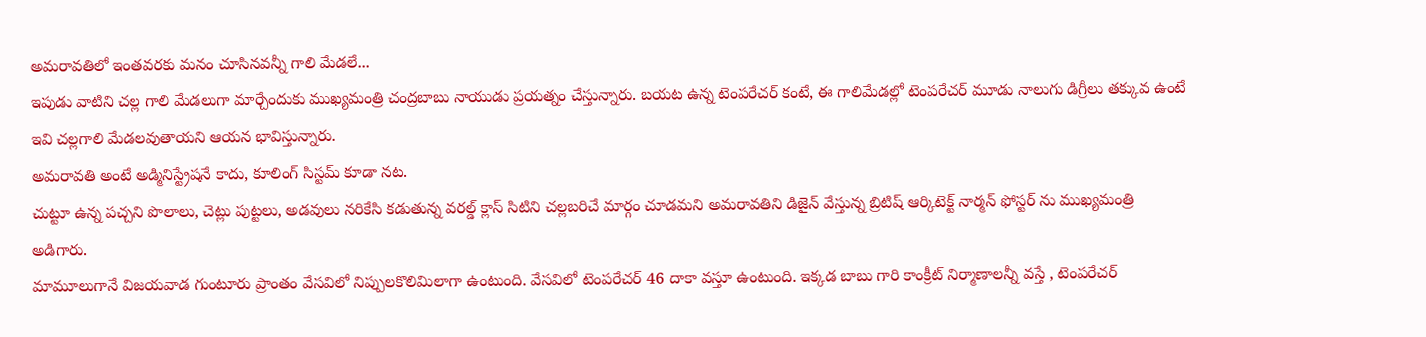అమరావతిలో ఇంతవరకు మనం చూసినవన్నీ గాలి మేడలే...
ఇపుడు వాటిని చల్ల గాలి మేడలుగా మార్చేందుకు ముఖ్యమంత్రి చంద్రబాబు నాయుడు ప్రయత్నం చేస్తున్నారు. బయట ఉన్న టెంపరేచర్ కంటే, ఈ గాలిమేడల్లో టెంపరేచర్ మూడు నాలుగు డిగ్రీలు తక్కువ ఉంటే ఇవి చల్లగాలి మేడలవుతాయని ఆయన భావిస్తున్నారు.
అమరావతి అంటే అడ్మినిస్ట్రేషనే కాదు, కూలింగ్ సిస్టమ్ కూడా నట.
చుట్టూ ఉన్న పచ్చని పొలాలు, చెట్లు పుట్టలు, అడవులు నరికేసి కడుతున్న వరల్డ్ క్లాస్ సిటిని చల్లబరిచే మార్గం చూడమని అమరావతిని డిజైన్ వేస్తున్న బ్రిటిష్ ఆర్కిటెక్ట్ నార్మన్ ఫోస్టర్ ను ముఖ్యమంత్రి అడిగారు.
మామూలుగానే విజయవాడ గుంటూరు ప్రాంతం వేసవిలో నిప్పులకొలిమిలాగా ఉంటుంది. వేసవిలో టెంపరేచర్ 46 దాకా వస్తూ ఉంటుంది. ఇక్కడ బాబు గారి కాంక్రీట్ నిర్మాణాలన్నీ వస్తే , టెంపరేచర్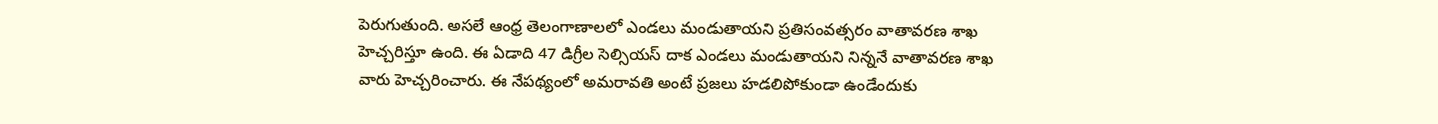పెరుగుతుంది. అసలే ఆంధ్ర తెలంగాణాలలో ఎండలు మండుతాయని ప్రతిసంవత్సరం వాతావరణ శాఖ హెచ్చరిస్తూ ఉంది. ఈ ఏడాది 47 డిగ్రీల సెల్సియస్ దాక ఎండలు మండుతాయని నిన్ననే వాతావరణ శాఖ వారు హెచ్చరించారు. ఈ నేపథ్యంలో అమరావతి అంటే ప్రజలు హడలిపోకుండా ఉండేందుకు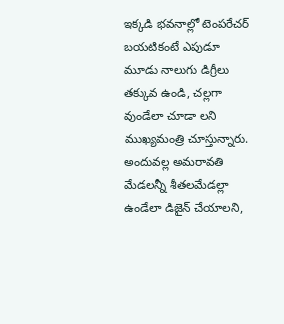ఇక్కడి భవనాల్లో టెంపరేచర్ బయటికంటే ఎపుడూ మూడు నాలుగు డిగ్రీలు తక్కువ ఉండి, చల్లగా వుండేలా చూడా లని ముఖ్యమంత్రి చూస్తున్నారు.
అందువల్ల అమరావతి మేడలన్నీ శీతలమేడల్లా ఉండేలా డిజైన్ చేయాలని,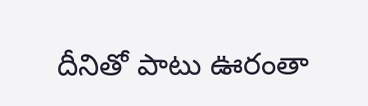దీనితో పాటు ఊరంతా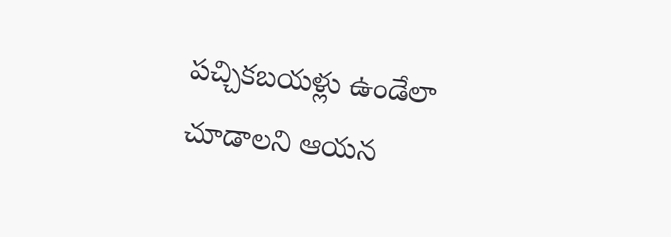పచ్చికబయళ్లు ఉండేలా చూడాలని ఆయన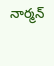నార్మన్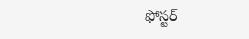ఫోస్టర్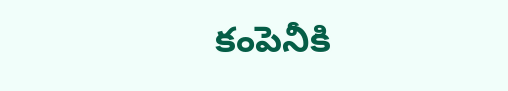కంపెనీకి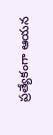ప్రత్యేకంగా ఆయన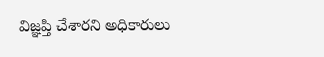విజ్ఞప్తి చేశారని అధికారులు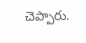చెప్పారు.